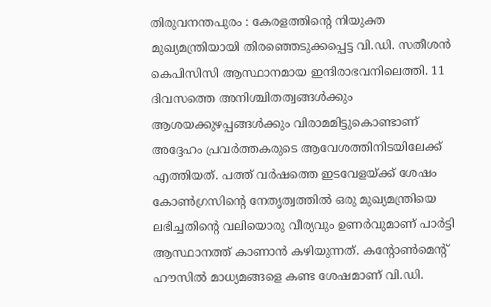തിരുവനന്തപുരം : കേരളത്തിന്റെ നിയുക്ത മുഖ്യമന്ത്രിയായി തിരഞ്ഞെടുക്കപ്പെട്ട വി.ഡി. സതീശൻ കെപിസിസി ആസ്ഥാനമായ ഇന്ദിരാഭവനിലെത്തി. 11 ദിവസത്തെ അനിശ്ചിതത്വങ്ങൾക്കും ആശയക്കുഴപ്പങ്ങൾക്കും വിരാമമിട്ടുകൊണ്ടാണ് അദ്ദേഹം പ്രവർത്തകരുടെ ആവേശത്തിനിടയിലേക്ക് എത്തിയത്. പത്ത് വർഷത്തെ ഇടവേളയ്ക്ക് ശേഷം കോൺഗ്രസിന്റെ നേതൃത്വത്തിൽ ഒരു മുഖ്യമന്ത്രിയെ ലഭിച്ചതിന്റെ വലിയൊരു വീര്യവും ഉണർവുമാണ് പാർട്ടി ആസ്ഥാനത്ത് കാണാൻ കഴിയുന്നത്. കന്റോൺമെന്റ് ഹൗസിൽ മാധ്യമങ്ങളെ കണ്ട ശേഷമാണ് വി.ഡി.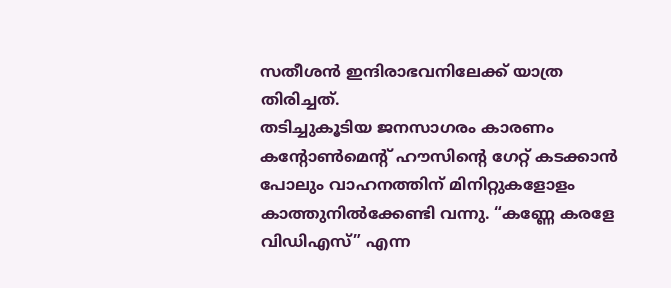സതീശൻ ഇന്ദിരാഭവനിലേക്ക് യാത്ര തിരിച്ചത്.
തടിച്ചുകൂടിയ ജനസാഗരം കാരണം കന്റോൺമെന്റ് ഹൗസിന്റെ ഗേറ്റ് കടക്കാൻ പോലും വാഹനത്തിന് മിനിറ്റുകളോളം കാത്തുനിൽക്കേണ്ടി വന്നു. “കണ്ണേ കരളേ വിഡിഎസ്” എന്ന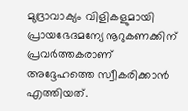മുദ്രാവാക്യം വിളികളുമായി പ്രായഭേദമന്യേ നൂറുകണക്കിന് പ്രവർത്തകരാണ് അദ്ദേഹത്തെ സ്വീകരിക്കാൻ എത്തിയത്.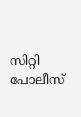സിറ്റി പോലീസ്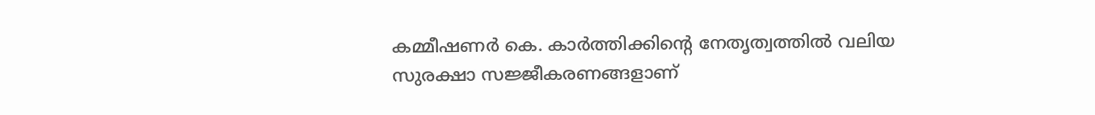കമ്മീഷണർ കെ. കാർത്തിക്കിന്റെ നേതൃത്വത്തിൽ വലിയ സുരക്ഷാ സജ്ജീകരണങ്ങളാണ്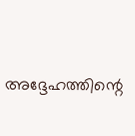അദ്ദേഹത്തിന്റെ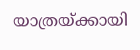യാത്രയ്ക്കായി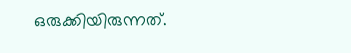ഒരുക്കിയിരുന്നത്.